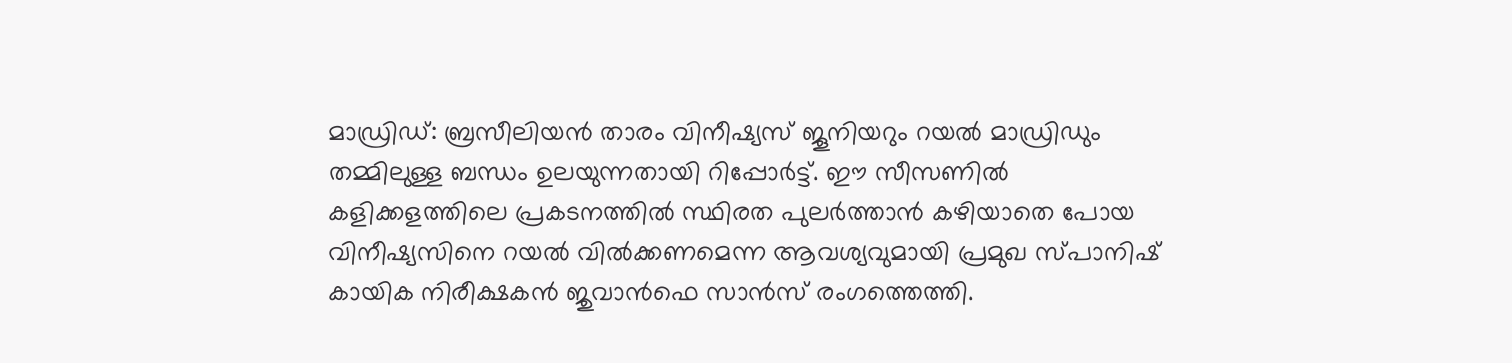മാഡ്രിഡ്: ബ്രസീലിയൻ താരം വിനീഷ്യസ് ജൂനിയറും റയൽ മാഡ്രിഡും തമ്മിലുള്ള ബന്ധം ഉലയുന്നതായി റിപ്പോർട്ട്. ഈ സീസണിൽ കളിക്കളത്തിലെ പ്രകടനത്തിൽ സ്ഥിരത പുലർത്താൻ കഴിയാതെ പോയ വിനീഷ്യസിനെ റയൽ വിൽക്കണമെന്ന ആവശ്യവുമായി പ്രമുഖ സ്പാനിഷ് കായിക നിരീക്ഷകൻ ജുവാൻഫെ സാൻസ് രംഗത്തെത്തി.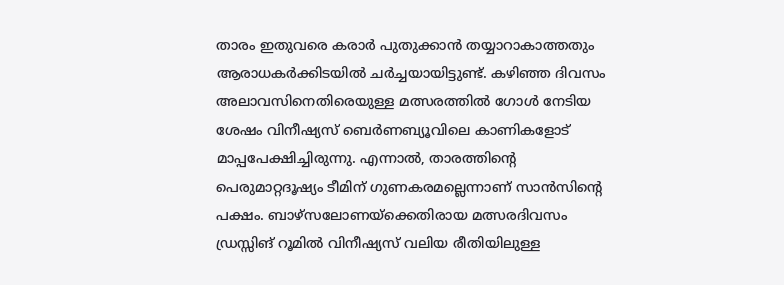താരം ഇതുവരെ കരാർ പുതുക്കാൻ തയ്യാറാകാത്തതും ആരാധകർക്കിടയിൽ ചർച്ചയായിട്ടുണ്ട്. കഴിഞ്ഞ ദിവസം അലാവസിനെതിരെയുള്ള മത്സരത്തിൽ ഗോൾ നേടിയ ശേഷം വിനീഷ്യസ് ബെർണബ്യൂവിലെ കാണികളോട് മാപ്പപേക്ഷിച്ചിരുന്നു. എന്നാൽ, താരത്തിന്റെ പെരുമാറ്റദൂഷ്യം ടീമിന് ഗുണകരമല്ലെന്നാണ് സാൻസിന്റെ പക്ഷം. ബാഴ്സലോണയ്ക്കെതിരായ മത്സരദിവസം ഡ്രസ്സിങ് റൂമിൽ വിനീഷ്യസ് വലിയ രീതിയിലുള്ള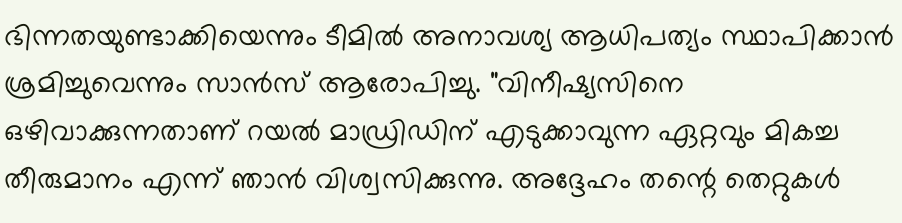ഭിന്നതയുണ്ടാക്കിയെന്നും ടീമിൽ അനാവശ്യ ആധിപത്യം സ്ഥാപിക്കാൻ ശ്രമിച്ചുവെന്നും സാൻസ് ആരോപിച്ചു. "വിനീഷ്യസിനെ ഒഴിവാക്കുന്നതാണ് റയൽ മാഡ്രിഡിന് എടുക്കാവുന്ന ഏറ്റവും മികച്ച തീരുമാനം എന്ന് ഞാൻ വിശ്വസിക്കുന്നു. അദ്ദേഹം തന്റെ തെറ്റുകൾ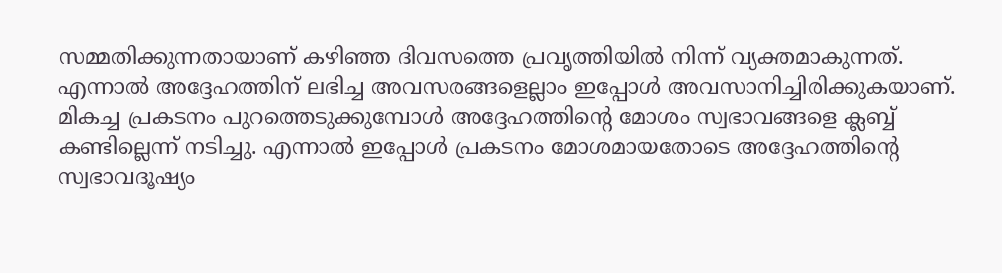സമ്മതിക്കുന്നതായാണ് കഴിഞ്ഞ ദിവസത്തെ പ്രവൃത്തിയിൽ നിന്ന് വ്യക്തമാകുന്നത്. എന്നാൽ അദ്ദേഹത്തിന് ലഭിച്ച അവസരങ്ങളെല്ലാം ഇപ്പോൾ അവസാനിച്ചിരിക്കുകയാണ്. മികച്ച പ്രകടനം പുറത്തെടുക്കുമ്പോൾ അദ്ദേഹത്തിന്റെ മോശം സ്വഭാവങ്ങളെ ക്ലബ്ബ് കണ്ടില്ലെന്ന് നടിച്ചു. എന്നാൽ ഇപ്പോൾ പ്രകടനം മോശമായതോടെ അദ്ദേഹത്തിന്റെ സ്വഭാവദൂഷ്യം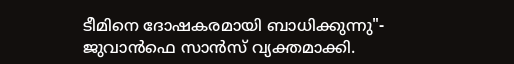ടീമിനെ ദോഷകരമായി ബാധിക്കുന്നു"- ജുവാൻഫെ സാൻസ് വ്യക്തമാക്കി.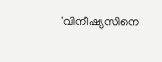'വിനീഷ്യസിനെ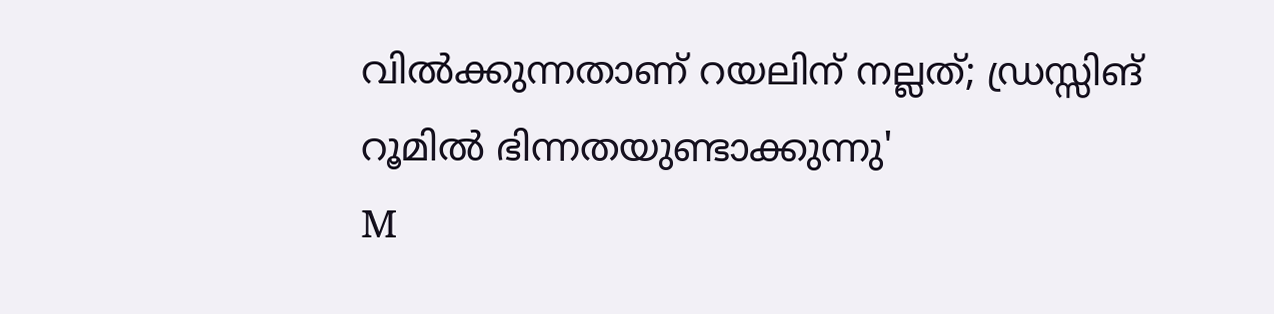വിൽക്കുന്നതാണ് റയലിന് നല്ലത്; ഡ്രസ്സിങ് റൂമിൽ ഭിന്നതയുണ്ടാക്കുന്നു'
M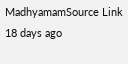MadhyamamSource Link
18 days ago